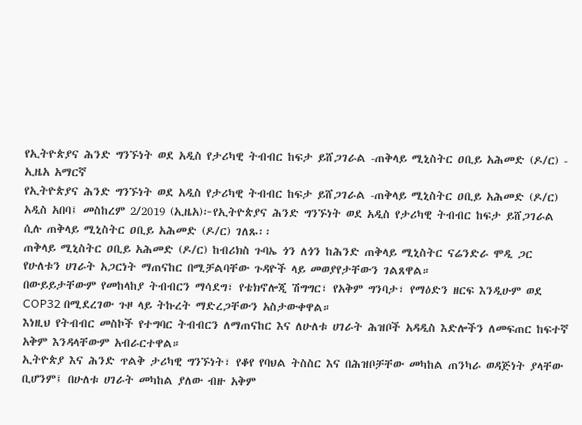የኢትዮጵያና ሕንድ ግንኙነት ወደ አዲስ የታሪካዊ ትብብር ከፍታ ይሸጋገራል -ጠቅላይ ሚኒስትር ዐቢይ አሕመድ (ዶ/ር) - ኢዜአ አማርኛ
የኢትዮጵያና ሕንድ ግንኙነት ወደ አዲስ የታሪካዊ ትብብር ከፍታ ይሸጋገራል -ጠቅላይ ሚኒስትር ዐቢይ አሕመድ (ዶ/ር)
አዲስ አበባ፤ መስከረም 2/2019 (ኢዜአ)፦የኢትዮጵያና ሕንድ ግንኙነት ወደ አዲስ የታሪካዊ ትብብር ከፍታ ይሸጋገራል ሲሉ ጠቅላይ ሚኒስትር ዐቢይ አሕመድ (ዶ/ር) ገለጹ፡፡
ጠቅላይ ሚኒስትር ዐቢይ አሕመድ (ዶ/ር) ከብሪክስ ጉባኤ ጎን ለጎን ከሕንድ ጠቅላይ ሚኒስትር ናሬንድራ ሞዲ ጋር የሁለቱን ሀገራት አጋርነት ማጠናከር በሚቻልባቸው ጉዳዮች ላይ መወያየታቸውን ገልጸዋል።
በውይይታቸውም የመከላከያ ትብብርን ማሳደግ፣ የቴክኖሎጂ ሽግግር፣ የአቅም ግንባታ፣ የማዕድን ዘርፍ እንዲሁም ወደ COP32 በሚደረገው ጉዞ ላይ ትኩረት ማድረጋቸውን አስታውቀዋል።
እነዚህ የትብብር መስኮች የተግባር ትብብርን ለማጠናከር እና ለሁለቱ ሀገራት ሕዝቦች አዳዲስ እድሎችን ለመፍጠር ከፍተኛ አቅም እንዳላቸውም አብራርተዋል።
ኢትዮጵያ እና ሕንድ ጥልቅ ታሪካዊ ግንኙነት፣ የቆየ የባህል ትስስር እና በሕዝቦቻቸው መካከል ጠንካራ ወዳጅነት ያላቸው ቢሆንም፤ በሁለቱ ሀገራት መካከል ያለው ብዙ አቅም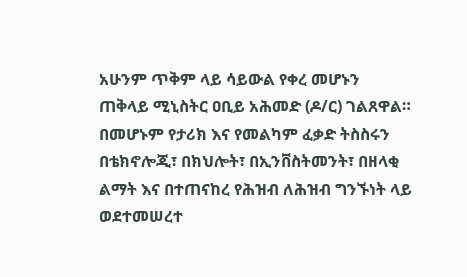አሁንም ጥቅም ላይ ሳይውል የቀረ መሆኑን ጠቅላይ ሚኒስትር ዐቢይ አሕመድ (ዶ/ር) ገልጸዋል።
በመሆኑም የታሪክ እና የመልካም ፈቃድ ትስስሩን በቴክኖሎጂ፣ በክህሎት፣ በኢንቨስትመንት፣ በዘላቂ ልማት እና በተጠናከረ የሕዝብ ለሕዝብ ግንኙነት ላይ ወደተመሠረተ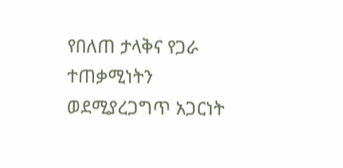የበለጠ ታላቅና የጋራ ተጠቃሚነትን ወደሚያረጋግጥ አጋርነት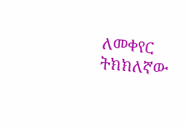ለመቀየር ትክክለኛው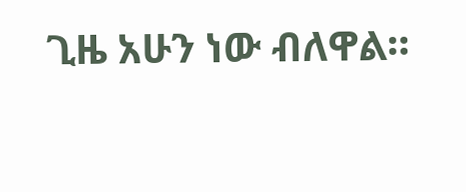ጊዜ አሁን ነው ብለዋል።